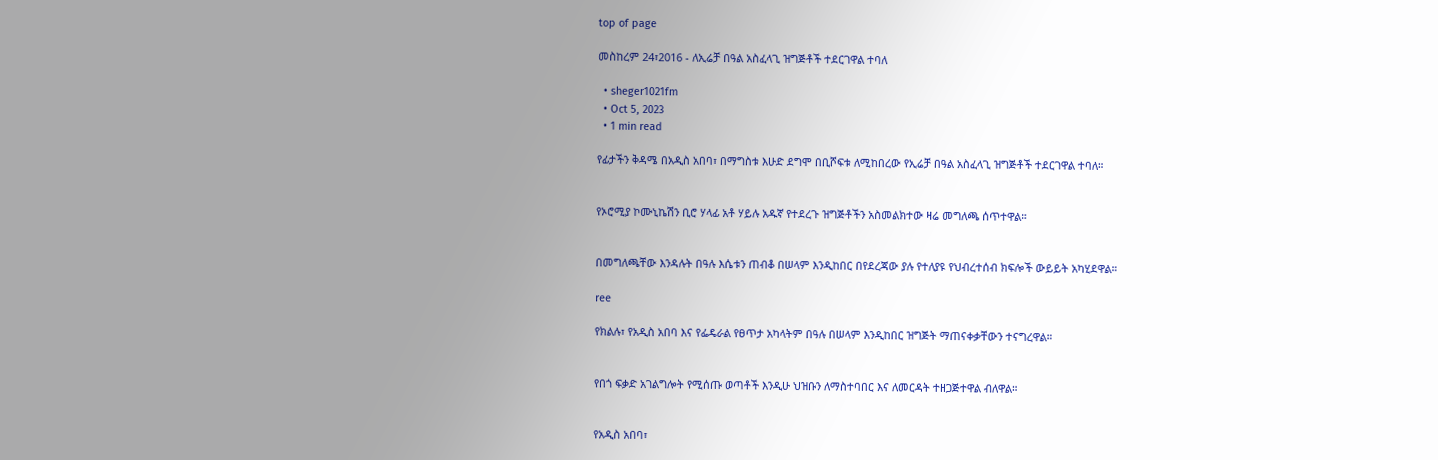top of page

መስከረም 24፣2016 - ለኢሬቻ በዓል አስፈላጊ ዝግጅቶች ተደርገዋል ተባለ

  • sheger1021fm
  • Oct 5, 2023
  • 1 min read

የፊታችን ቅዳሜ በአዲስ አበባ፣ በማግስቱ እሁድ ደግሞ በቢሾፍቱ ለሚከበረው የኢሬቻ በዓል አስፈላጊ ዝግጅቶች ተደርገዋል ተባለ።


የኦሮሚያ ኮሙኒኬሽን ቢሮ ሃላፊ አቶ ሃይሉ አዱኛ የተደረጉ ዝግጅቶችን አስመልክተው ዛሬ መግለጫ ሰጥተዋል።


በመግለጫቸው እንዳሉት በዓሉ እሴቱን ጠብቆ በሠላም እንዲከበር በየደረጃው ያሉ የተለያዩ የህብረተሰብ ክፍሎች ውይይት አካሂደዋል።

ree

የክልሉ፣ የአዲስ አበባ እና የፌዴራል የፀጥታ አካላትም በዓሉ በሠላም እንዲከበር ዝግጅት ማጠናቀቃቸውን ተናግረዋል።


የበጎ ፍቃድ አገልግሎት የሚሰጡ ወጣቶች እንዲሁ ህዝቡን ለማስተባበር እና ለመርዳት ተዘጋጅተዋል ብለዋል።


የአዲስ አበባ፣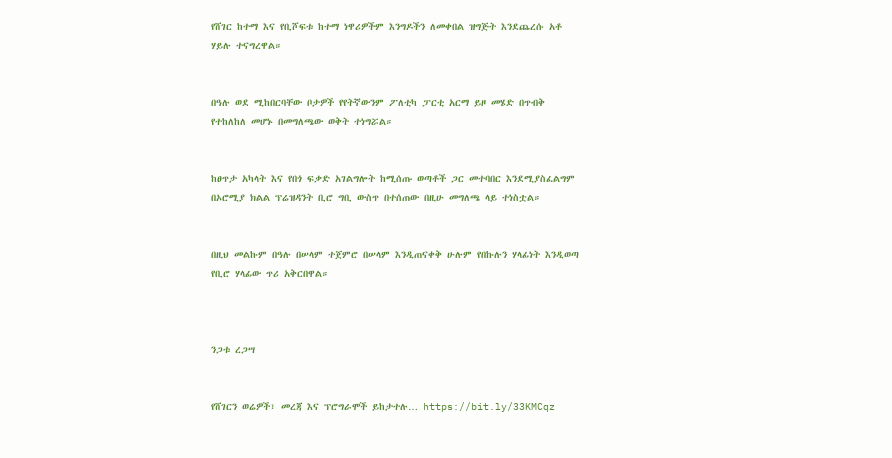የሸገር ከተማ እና የቢሾፍቱ ከተማ ነዋሪዎችም እንግዶችን ለመቀበል ዝግጅት እንደጨረሱ አቶ ሃይሉ ተናግረዋል።


በዓሉ ወደ ሚከበርባቸው ቦታዎች የየትኛውንም ፖለቲካ ፓርቲ አርማ ይዞ መሄድ በጥብቅ የተከለከለ መሆኑ በመግለጫው ወቅት ተነግሯል።


ከፀጥታ አካላት እና የበጎ ፍቃድ አገልግሎት ከሚሰጡ ወጣቶች ጋር መተባበር እንደሚያስፈልግም በኦሮሚያ ክልል ፕሬዝዳንት ቢሮ ግቢ ውስጥ በተሰጠው በዚሁ መግለጫ ላይ ተነስቷል።


በዚህ መልኩም በዓሉ በሠላም ተጀምሮ በሠላም እንዲጠናቀቅ ሁሉም የበኩሉን ሃላፊነት እንዲወጣ የቢሮ ሃላፊው ጥሪ አቅርበዋል።



ንጋቱ ረጋሣ


የሸገርን ወሬዎች፣ መረጃ እና ፕሮግራሞች ይከታተሉ… https://bit.ly/33KMCqz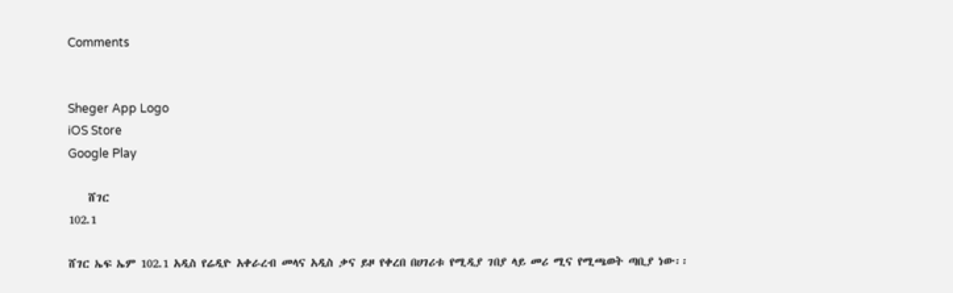Comments


Sheger App Logo
iOS Store
Google Play

    ሸገር
102.1

ሸገር ኤፍ ኤም 102.1 አዲስ የሬዲዮ አቀራረብ መላና አዲስ ቃና ይዞ የቀረበ በሀገሪቱ የሚዲያ ገበያ ላይ መሪ ሚና የሚጫወት ጣቢያ ነው፡፡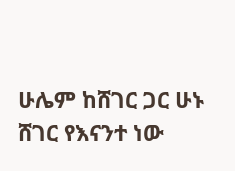ሁሌም ከሸገር ጋር ሁኑ
ሸገር የእናንተ ነው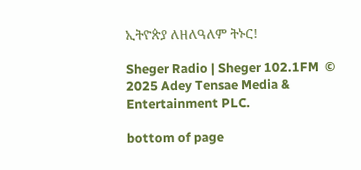ኢትዮጵያ ለዘለዓለም ትኑር!

Sheger Radio | Sheger 102.1FM  © 2025 Adey Tensae Media & Entertainment PLC.

bottom of page